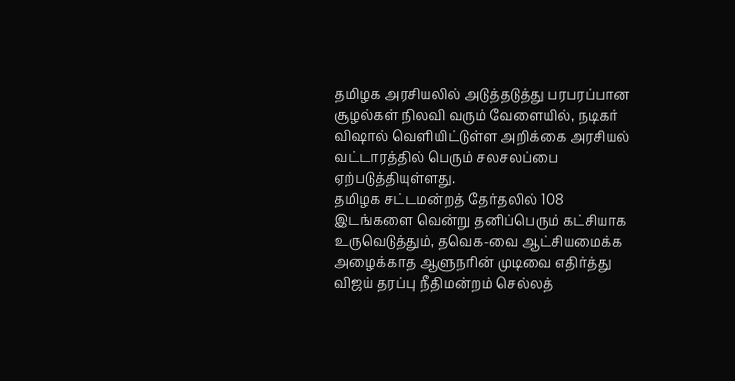தமிழக அரசியலில் அடுத்தடுத்து பரபரப்பான சூழல்கள் நிலவி வரும் வேளையில், நடிகர் விஷால் வெளியிட்டுள்ள அறிக்கை அரசியல் வட்டாரத்தில் பெரும் சலசலப்பை ஏற்படுத்தியுள்ளது.
தமிழக சட்டமன்றத் தேர்தலில் 108 இடங்களை வென்று தனிப்பெரும் கட்சியாக உருவெடுத்தும், தவெக-வை ஆட்சியமைக்க அழைக்காத ஆளுநரின் முடிவை எதிர்த்து விஜய் தரப்பு நீதிமன்றம் செல்லத்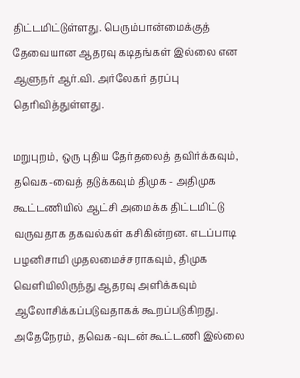திட்டமிட்டுள்ளது. பெரும்பான்மைக்குத் தேவையான ஆதரவு கடிதங்கள் இல்லை என ஆளுநர் ஆர்.வி. அர்லேகர் தரப்பு தெரிவித்துள்ளது.

மறுபுறம், ஒரு புதிய தேர்தலைத் தவிர்க்கவும், தவெக-வைத் தடுக்கவும் திமுக - அதிமுக கூட்டணியில் ஆட்சி அமைக்க திட்டமிட்டு வருவதாக தகவல்கள் கசிகின்றன. எடப்பாடி பழனிசாமி முதலமைச்சராகவும், திமுக வெளியிலிருந்து ஆதரவு அளிக்கவும் ஆலோசிக்கப்படுவதாகக் கூறப்படுகிறது. அதேநேரம், தவெக-வுடன் கூட்டணி இல்லை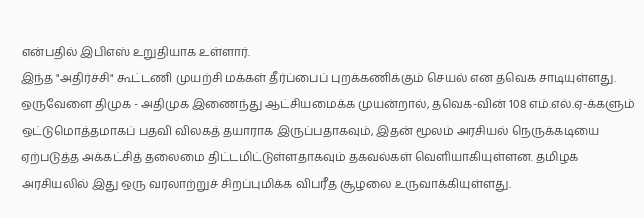என்பதில் இபிஎஸ் உறுதியாக உள்ளார்.
இந்த "அதிர்ச்சி" கூட்டணி முயற்சி மக்கள் தீர்ப்பைப் புறக்கணிக்கும் செயல் என தவெக சாடியுள்ளது. ஒருவேளை திமுக - அதிமுக இணைந்து ஆட்சியமைக்க முயன்றால், தவெக-வின் 108 எம்.எல்.ஏ-க்களும் ஒட்டுமொத்தமாகப் பதவி விலகத் தயாராக இருப்பதாகவும், இதன் மூலம் அரசியல் நெருக்கடியை ஏற்படுத்த அக்கட்சித் தலைமை திட்டமிட்டுள்ளதாகவும் தகவல்கள் வெளியாகியுள்ளன. தமிழக அரசியலில் இது ஒரு வரலாற்றுச் சிறப்புமிக்க விபரீத சூழலை உருவாக்கியுள்ளது.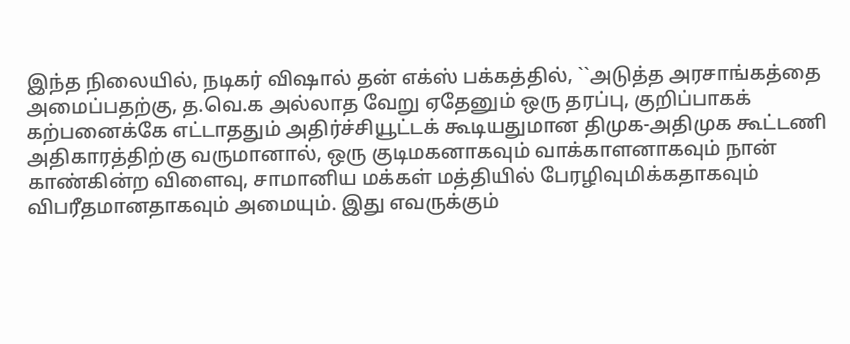இந்த நிலையில், நடிகர் விஷால் தன் எக்ஸ் பக்கத்தில், ``அடுத்த அரசாங்கத்தை அமைப்பதற்கு, த.வெ.க அல்லாத வேறு ஏதேனும் ஒரு தரப்பு, குறிப்பாகக் கற்பனைக்கே எட்டாததும் அதிர்ச்சியூட்டக் கூடியதுமான திமுக-அதிமுக கூட்டணி அதிகாரத்திற்கு வருமானால், ஒரு குடிமகனாகவும் வாக்காளனாகவும் நான் காண்கின்ற விளைவு, சாமானிய மக்கள் மத்தியில் பேரழிவுமிக்கதாகவும் விபரீதமானதாகவும் அமையும். இது எவருக்கும்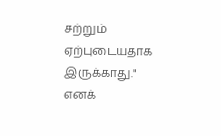சற்றும் ஏற்புடையதாக இருக்காது." எனக்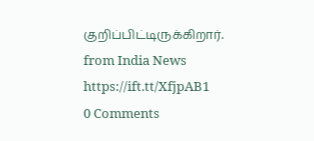குறிப்பிட்டிருக்கிறார்.
from India News https://ift.tt/XfjpAB1
0 Comments